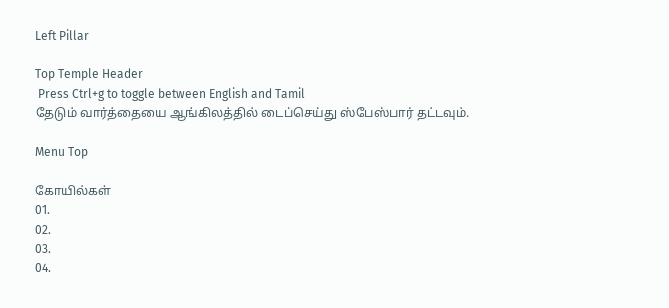Left Pillar

Top Temple Header
 Press Ctrl+g to toggle between English and Tamil
தேடும் வார்த்தையை ஆங்கிலத்தில் டைப்செய்து ஸ்பேஸ்பார் தட்டவும்.

Menu Top

கோயில்கள்
01.
02.
03.
04.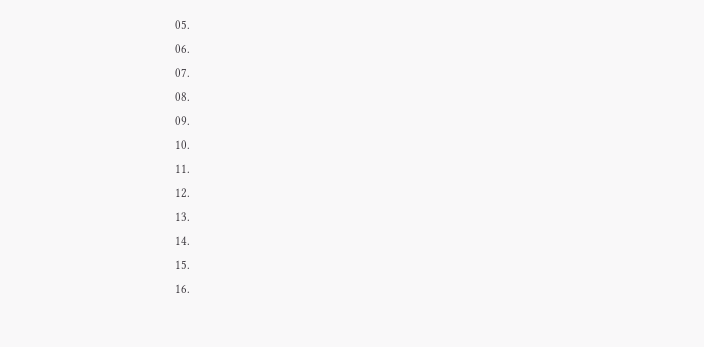05.
06.
07.
08.
09.
10.
11.
12.
13.
14.
15.
16.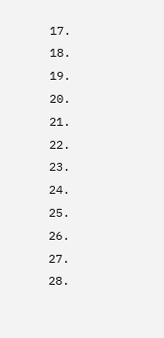17.
18.
19.
20.
21.
22.
23.
24.
25.
26.
27.
28.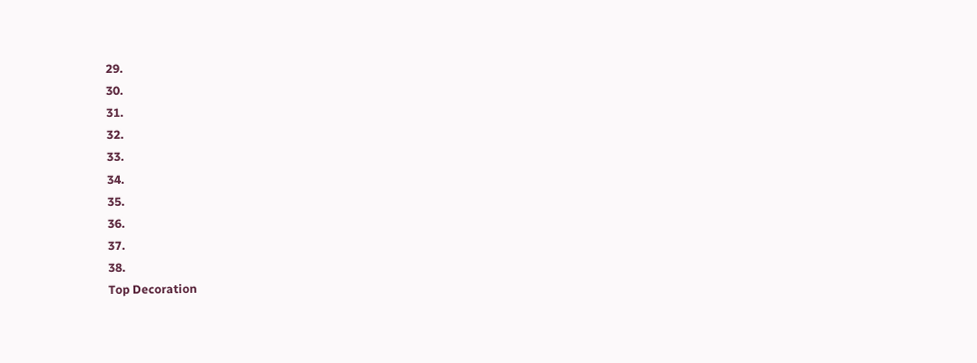29.
30.
31.
32.
33.
34.
35.
36.
37.
38.
Top Decoration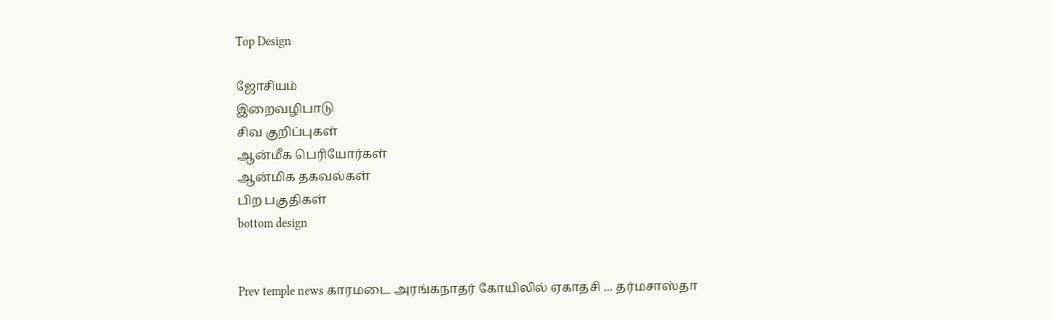Top Design

ஜோசியம்
இறைவழிபாடு
சிவ குறிப்புகள்
ஆன்மீக பெரியோர்கள்
ஆன்மிக தகவல்கள்
பிற பகுதிகள்
bottom design


Prev temple news காரமடை அரங்கநாதர் கோயிலில் ஏகாதசி ... தர்மசாஸ்தா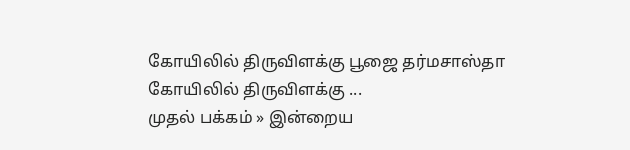கோயிலில் திருவிளக்கு பூஜை தர்மசாஸ்தா கோயிலில் திருவிளக்கு ...
முதல் பக்கம் » இன்றைய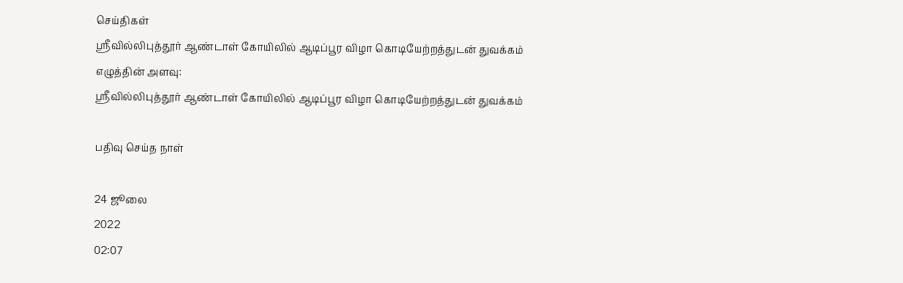செய்திகள்
ஸ்ரீவில்லிபுத்தூர் ஆண்டாள் கோயிலில் ஆடிப்பூர விழா கொடியேற்றத்துடன் துவக்கம்
எழுத்தின் அளவு:
ஸ்ரீவில்லிபுத்தூர் ஆண்டாள் கோயிலில் ஆடிப்பூர விழா கொடியேற்றத்துடன் துவக்கம்

பதிவு செய்த நாள்

24 ஜூலை
2022
02:07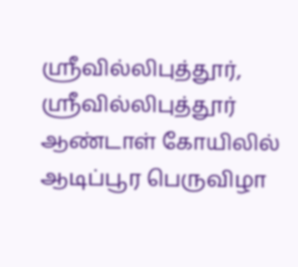ஸ்ரீவில்லிபுத்தூர், ஸ்ரீவில்லிபுத்தூர் ஆண்டாள் கோயிலில் ஆடிப்பூர பெருவிழா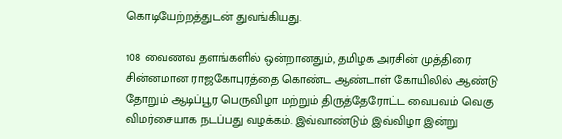கொடியேற்றத்துடன் துவங்கியது.

108 வைணவ தளங்களில் ஒன்றானதும், தமிழக அரசின் முத்திரை சின்னமான ராஜகோபுரத்தை கொண்ட ஆண்டாள் கோயிலில் ஆண்டு தோறும் ஆடிப்பூர பெருவிழா மற்றும் திருத்தேரோட்ட வைபவம் வெகு விமர்சையாக நடப்பது வழக்கம். இவ்வாண்டும் இவ்விழா இன்று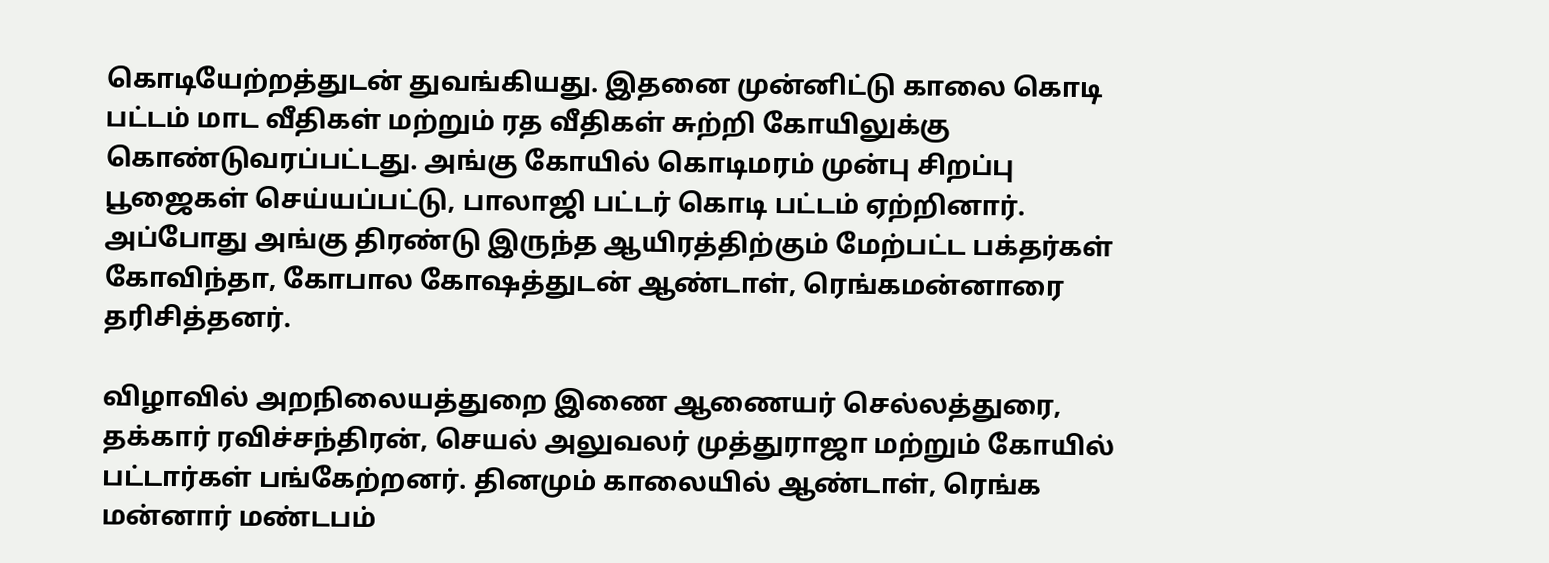கொடியேற்றத்துடன் துவங்கியது. இதனை முன்னிட்டு காலை கொடி பட்டம் மாட வீதிகள் மற்றும் ரத வீதிகள் சுற்றி கோயிலுக்கு கொண்டுவரப்பட்டது. அங்கு கோயில் கொடிமரம் முன்பு சிறப்பு பூஜைகள் செய்யப்பட்டு, பாலாஜி பட்டர் கொடி பட்டம் ஏற்றினார். அப்போது அங்கு திரண்டு இருந்த ஆயிரத்திற்கும் மேற்பட்ட பக்தர்கள் கோவிந்தா, கோபால கோஷத்துடன் ஆண்டாள், ரெங்கமன்னாரை தரிசித்தனர்.

விழாவில் அறநிலையத்துறை இணை ஆணையர் செல்லத்துரை, தக்கார் ரவிச்சந்திரன், செயல் அலுவலர் முத்துராஜா மற்றும் கோயில் பட்டார்கள் பங்கேற்றனர். தினமும் காலையில் ஆண்டாள், ரெங்க மன்னார் மண்டபம்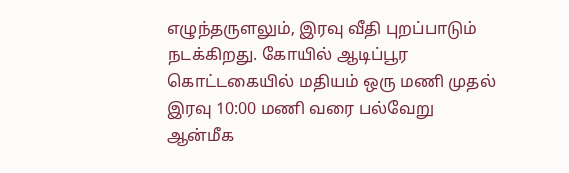எழுந்தருளலும், இரவு வீதி புறப்பாடும் நடக்கிறது. கோயில் ஆடிப்பூர கொட்டகையில் மதியம் ஒரு மணி முதல் இரவு 10:00 மணி வரை பல்வேறு ஆன்மீக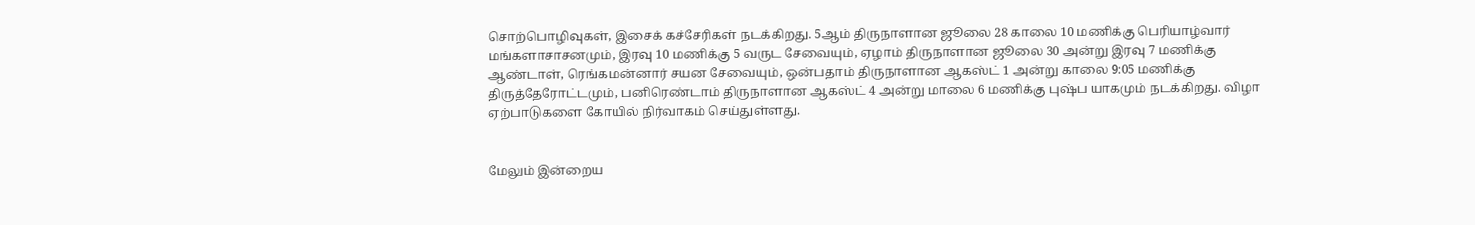சொற்பொழிவுகள், இசைக் கச்சேரிகள் நடக்கிறது. 5ஆம் திருநாளான ஜூலை 28 காலை 10 மணிக்கு பெரியாழ்வார் மங்களாசாசனமும், இரவு 10 மணிக்கு 5 வருட சேவையும், ஏழாம் திருநாளான ஜூலை 30 அன்று இரவு 7 மணிக்கு ஆண்டாள், ரெங்கமன்னார் சயன சேவையும், ஒன்பதாம் திருநாளான ஆகஸ்ட் 1 அன்று காலை 9:05 மணிக்கு திருத்தேரோட்டமும், பனிரெண்டாம் திருநாளான ஆகஸ்ட் 4 அன்று மாலை 6 மணிக்கு புஷ்ப யாகமும் நடக்கிறது. விழா ஏற்பாடுகளை கோயில் நிர்வாகம் செய்துள்ளது.


மேலும் இன்றைய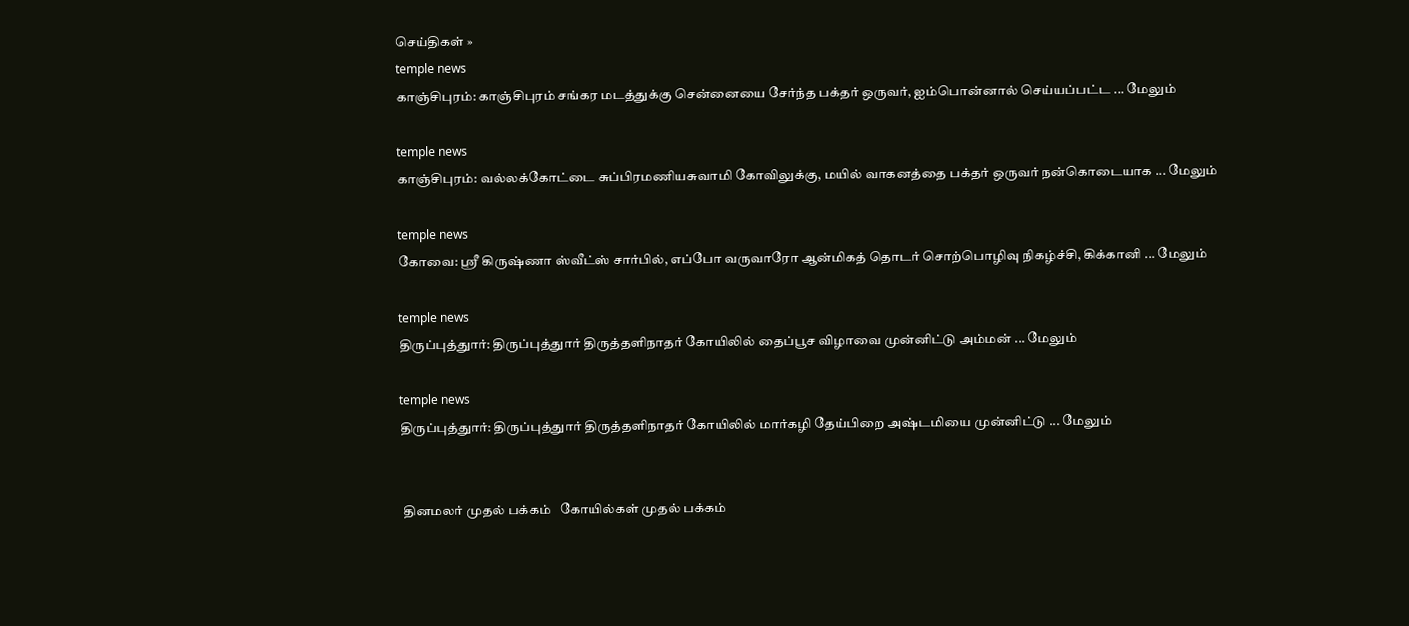செய்திகள் »
temple news
காஞ்சிபுரம்: காஞ்சிபுரம் சங்கர மடத்துக்கு சென்னையை சேர்ந்த பக்தர் ஒருவர், ஐம்பொன்னால் செய்யப்பட்ட ... மேலும்

temple news
காஞ்சிபுரம்: வல்லக்கோட்டை சுப்பிரமணியசுவாமி கோவிலுக்கு, மயில் வாகனத்தை பக்தர் ஒருவர் நன்கொடையாக ... மேலும்

temple news
கோவை: ஸ்ரீ கிருஷ்ணா ஸ்வீட்ஸ் சார்பில், எப்போ வருவாரோ ஆன்மிகத் தொடர் சொற்பொழிவு நிகழ்ச்சி, கிக்கானி ... மேலும்

temple news
திருப்புத்துார்: திருப்புத்துார் திருத்தளிநாதர் கோயிலில் தைப்பூச விழாவை முன்னிட்டு அம்மன் ... மேலும்

temple news
திருப்புத்துார்: திருப்புத்துார் திருத்தளிநாதர் கோயிலில் மார்கழி தேய்பிறை அஷ்டமியை முன்னிட்டு ... மேலும்


 தினமலர் முதல் பக்கம்   கோயில்கள் முதல் பக்கம்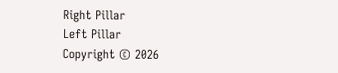Right Pillar
Left Pillar
Copyright © 2026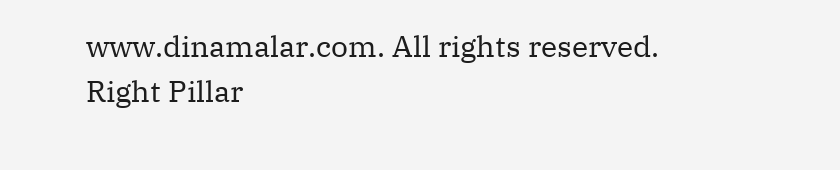www.dinamalar.com. All rights reserved.
Right Pillar